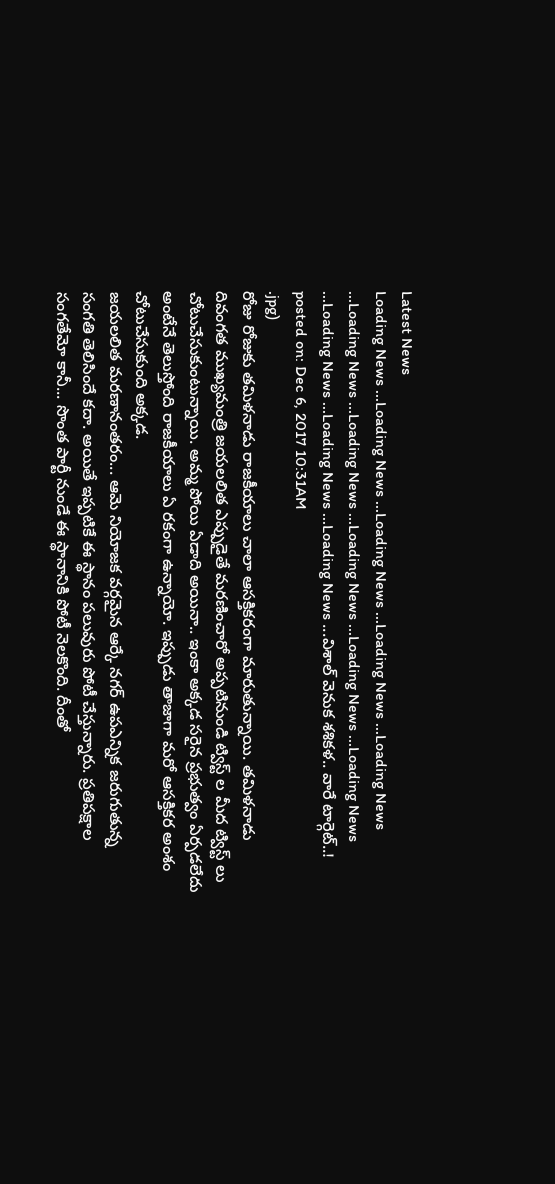Latest News
Loading News ...Loading News ...Loading News ...Loading News ...Loading News ...Loading News ...Loading News ...Loading News ...Loading News ...Loading News ...Loading News ...Loading News ...Loading News ...విశాల్ వెనుక శశికళ.. వారే టార్గెట్..!
posted on: Dec 6, 2017 10:31AM
.jpg)
రోజు రోజుకు తమిళనాడు రాజకీయాలు చాలా ఆసక్తికరంగా మారుతున్నాయి. తమిళనాడు దివంగత ముఖ్యమంత్రి జయలలిత ఎప్పుడైతే మరణించారో అప్పటినుండి ట్విస్ట్ ల మీద ట్విస్ట్ లు చోటుచేసుకుంటున్నాయి. అమ్మ పోయి ఏడాది అయినా.. ఇంకా అక్కడ సరైన ప్రభుత్వం ఏర్పడలేదు అంటేనే తెలుస్తోంది రాజకీయాలు ఏ రకంగా ఉన్నాయో. ఇప్పుడు తాజాగా మరో ఆసక్తికర అంశం చోటుచేసుకుంది అక్కడ.
జయలలిత మరణానంతరం... ఆమె నియోజక వర్గమైన ఆర్కే నగర్ ఉపఎన్నిక జరుగుతున్న సంగతి తెలిసిందే కదా. అయితే ఇప్పటికే ఈ స్థానం పలువురు పోటీ చేస్తున్నారు. ప్రతిపక్షాల సంగతేమో కానీ... సొంత పార్టీ నుండే ఈ స్థానానికి పోటీ నెలకొంది. దీంతో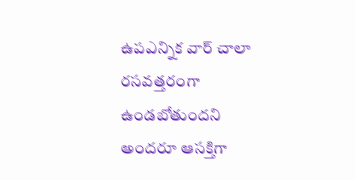ఉపఎన్నిక వార్ చాలా రసవత్తరంగా ఉండబోతుందని అందరూ ఆసక్తిగా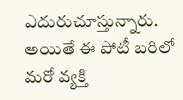ఎదురుచూస్తున్నారు. అయితే ఈ పోటీ బరిలో మరో వ్యక్తి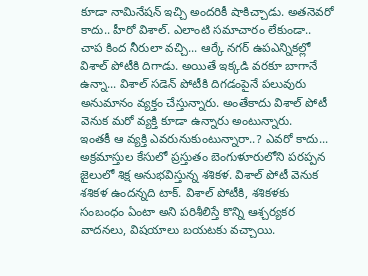కూడా నామినేషన్ ఇచ్చి అందరికీ షాకిచ్చాడు. అతనెవరో కాదు.. హీరో విశాల్. ఎలాంటి సమాచారం లేకుండా.. చాప కింద నీరులా వచ్చి... ఆర్కే నగర్ ఉపఎన్నికల్లో విశాల్ పోటీకి దిగాడు. అయితే ఇక్కడి వరకూ బాగానే ఉన్నా... విశాల్ సడెన్ పోటీకి దిగడంపైనే పలువురు అనుమానం వ్యక్తం చేస్తున్నారు. అంతేకాదు విశాల్ పోటీ వెనుక మరో వ్యక్తి కూడా ఉన్నారు అంటున్నారు.
ఇంతకీ ఆ వ్యక్తి ఎవరునుకుంటున్నారా..? ఎవరో కాదు... అక్రమాస్తుల కేసులో ప్రస్తుతం బెంగుళూరులోని పరప్పన జైలులో శిక్ష అనుభవిస్తున్న శశికళ. విశాల్ పోటీ వెనుక శశికళ ఉందన్నది టాక్. విశాల్ పోటీకి, శశికళకు సంబంధం ఏంటా అని పరిశీలిస్తే కొన్ని ఆశ్చర్యకర వాదనలు, విషయాలు బయటకు వచ్చాయి.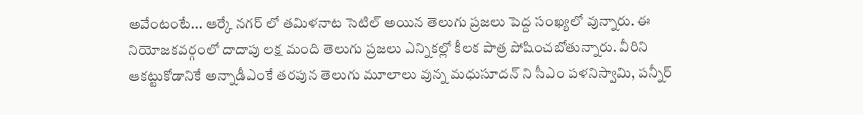అవేంటంటే... ఆర్కే నగర్ లో తమిళనాట సెటిల్ అయిన తెలుగు ప్రజలు పెద్ద సంఖ్యలో వున్నారు. ఈ నియోజకవర్గంలో దాదాపు లక్ష మంది తెలుగు ప్రజలు ఎన్నికల్లో కీలక పాత్ర పోషించబోతున్నారు. వీరిని ఆకట్టుకోడానికే అన్నాడీఎంకే తరపున తెలుగు మూలాలు వున్న మధుసూదన్ ని సీఎం పళనిస్వామి, పన్నీర్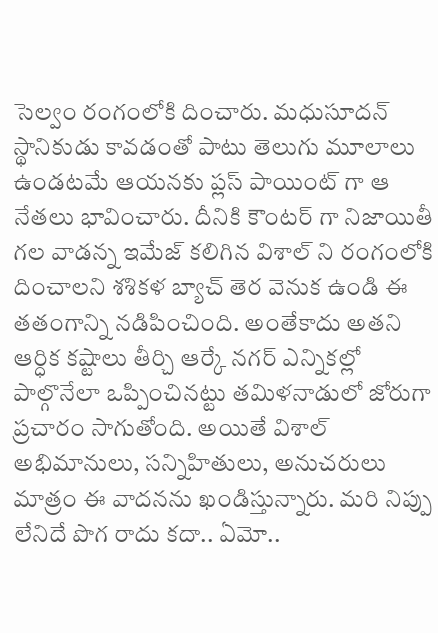సెల్వం రంగంలోకి దించారు. మధుసూదన్ స్థానికుడు కావడంతో పాటు తెలుగు మూలాలు ఉండటమే ఆయనకు ప్లస్ పాయింట్ గా ఆ నేతలు భావించారు. దీనికి కౌంటర్ గా నిజాయితీ గల వాడన్న ఇమేజ్ కలిగిన విశాల్ ని రంగంలోకి దించాలని శశికళ బ్యాచ్ తెర వెనుక ఉండి ఈ తతంగాన్ని నడిపించింది. అంతేకాదు అతని ఆర్ధిక కష్టాలు తీర్చి ఆర్కే నగర్ ఎన్నికల్లో పాల్గొనేలా ఒప్పించినట్టు తమిళనాడులో జోరుగా ప్రచారం సాగుతోంది. అయితే విశాల్ అభిమానులు, సన్నిహితులు, అనుచరులు మాత్రం ఈ వాదనను ఖండిస్తున్నారు. మరి నిప్పు లేనిదే పొగ రాదు కదా.. ఏమో..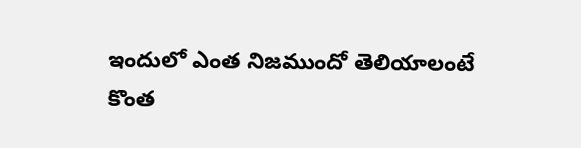ఇందులో ఎంత నిజముందో తెలియాలంటే కొంత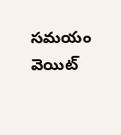సమయం వెయిట్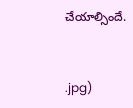చేయాల్సిందే.


.jpg)